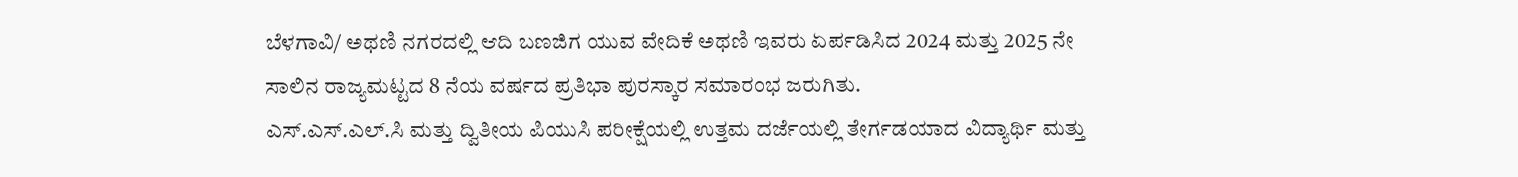ಬೆಳಗಾವಿ/ ಅಥಣಿ ನಗರದಲ್ಲಿ ಆದಿ ಬಣಜಿಗ ಯುವ ವೇದಿಕೆ ಅಥಣಿ ಇವರು ಏರ್ಪಡಿಸಿದ 2024 ಮತ್ತು 2025 ನೇ ಸಾಲಿನ ರಾಜ್ಯಮಟ್ಟದ 8 ನೆಯ ವರ್ಷದ ಪ್ರತಿಭಾ ಪುರಸ್ಕಾರ ಸಮಾರಂಭ ಜರುಗಿತು.
ಎಸ್.ಎಸ್.ಎಲ್.ಸಿ ಮತ್ತು ದ್ವಿತೀಯ ಪಿಯುಸಿ ಪರೀಕ್ಷೆಯಲ್ಲಿ ಉತ್ತಮ ದರ್ಜೆಯಲ್ಲಿ ತೇರ್ಗಡಯಾದ ವಿದ್ಯಾರ್ಥಿ ಮತ್ತು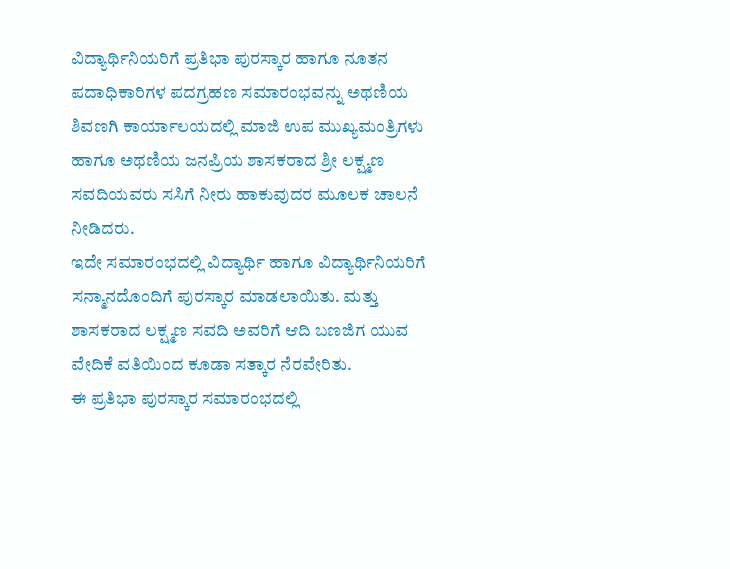ವಿದ್ಯಾರ್ಥಿನಿಯರಿಗೆ ಪ್ರತಿಭಾ ಪುರಸ್ಕಾರ ಹಾಗೂ ನೂತನ ಪದಾಧಿಕಾರಿಗಳ ಪದಗ್ರಹಣ ಸಮಾರಂಭವನ್ನು ಅಥಣಿಯ ಶಿವಣಗಿ ಕಾರ್ಯಾಲಯದಲ್ಲಿ ಮಾಜಿ ಉಪ ಮುಖ್ಯಮಂತ್ರಿಗಳು ಹಾಗೂ ಅಥಣಿಯ ಜನಪ್ರಿಯ ಶಾಸಕರಾದ ಶ್ರೀ ಲಕ್ಷ್ಮಣ ಸವದಿಯವರು ಸಸಿಗೆ ನೀರು ಹಾಕುವುದರ ಮೂಲಕ ಚಾಲನೆ ನೀಡಿದರು.
ಇದೇ ಸಮಾರಂಭದಲ್ಲಿ ವಿದ್ಯಾರ್ಥಿ ಹಾಗೂ ವಿದ್ಯಾರ್ಥಿನಿಯರಿಗೆ ಸನ್ಮಾನದೊಂದಿಗೆ ಪುರಸ್ಕಾರ ಮಾಡಲಾಯಿತು. ಮತ್ತು ಶಾಸಕರಾದ ಲಕ್ಷ್ಮಣ ಸವದಿ ಅವರಿಗೆ ಆದಿ ಬಣಜಿಗ ಯುವ ವೇದಿಕೆ ವತಿಯಿಂದ ಕೂಡಾ ಸತ್ಕಾರ ನೆರವೇರಿತು.
ಈ ಪ್ರತಿಭಾ ಪುರಸ್ಕಾರ ಸಮಾರಂಭದಲ್ಲಿ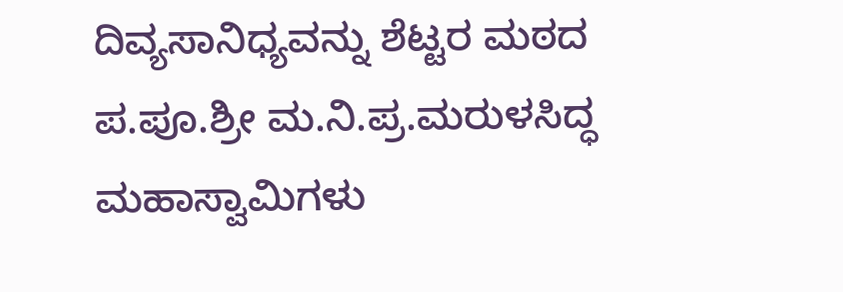ದಿವ್ಯಸಾನಿಧ್ಯವನ್ನು ಶೆಟ್ಟರ ಮಠದ ಪ.ಪೂ.ಶ್ರೀ ಮ.ನಿ.ಪ್ರ.ಮರುಳಸಿದ್ಧ ಮಹಾಸ್ವಾಮಿಗಳು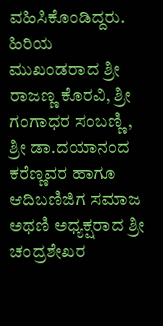ವಹಿಸಿಕೊಂಡಿದ್ದರು.
ಹಿರಿಯ ಮುಖಂಡರಾದ ಶ್ರೀ ರಾಜಣ್ಣ ಕೊರವಿ, ಶ್ರೀ ಗಂಗಾಧರ ಸಂಬಣ್ಣಿ, ಶ್ರೀ ಡಾ.ದಯಾನಂದ ಕರೆಣ್ಣವರ ಹಾಗೂ ಆದಿಬಣಿಜಿಗ ಸಮಾಜ ಅಥಣಿ ಅಧ್ಯಕ್ಷರಾದ ಶ್ರೀ ಚಂದ್ರಶೇಖರ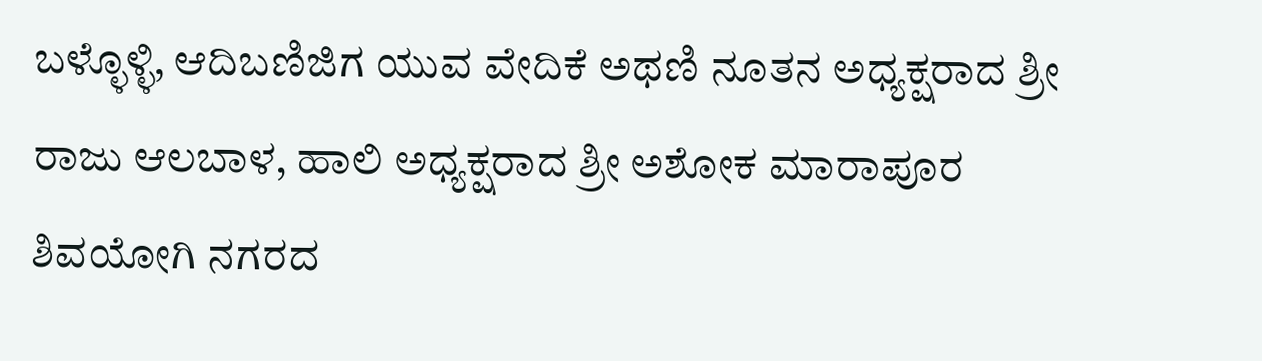ಬಳ್ಳೊಳ್ಳಿ, ಆದಿಬಣಿಜಿಗ ಯುವ ವೇದಿಕೆ ಅಥಣಿ ನೂತನ ಅಧ್ಯಕ್ಷರಾದ ಶ್ರೀ ರಾಜು ಆಲಬಾಳ, ಹಾಲಿ ಅಧ್ಯಕ್ಷರಾದ ಶ್ರೀ ಅಶೋಕ ಮಾರಾಪೂರ ಶಿವಯೋಗಿ ನಗರದ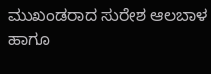ಮುಖಂಡರಾದ ಸುರೇಶ ಆಲಬಾಳ ಹಾಗೂ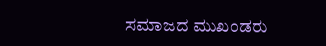ಸಮಾಜದ ಮುಖಂಡರು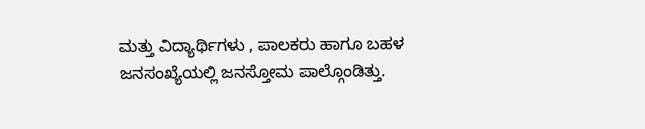ಮತ್ತು ವಿದ್ಯಾರ್ಥಿಗಳು , ಪಾಲಕರು ಹಾಗೂ ಬಹಳ ಜನಸಂಖ್ಯೆಯಲ್ಲಿ ಜನಸ್ತೋಮ ಪಾಲ್ಗೊಂಡಿತ್ತು.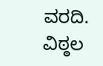ವರದಿ. ವಿಠ್ಠಲ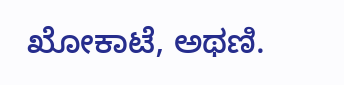ಖೋಕಾಟೆ, ಅಥಣಿ.